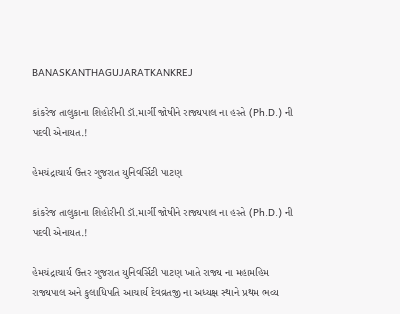BANASKANTHAGUJARATKANKREJ

કાંકરેજ તાલુકાના શિહોરીની ડૉ.માર્ગી જોષીને રાજ્યપાલ ના હસ્તે (Ph.D.) ની પદવી એનાયત.!

હેમચંદ્રાચાર્ય ઉત્તર ગુજરાત યુનિવર્સિટી પાટણ

કાંકરેજ તાલુકાના શિહોરીની ડૉ.માર્ગી જોષીને રાજ્યપાલ ના હસ્તે (Ph.D.) ની પદવી એનાયત.!

હેમચંદ્રાચાર્ય ઉત્તર ગુજરાત યુનિવર્સિટી પાટણ ખાતે રાજ્ય ના મહામહિમ રાજ્યપાલ અને કુલાધિપતિ આચાર્ય દેવવ્રતજી ના અધ્યક્ષ સ્થાને પ્રથમ ભવ્ય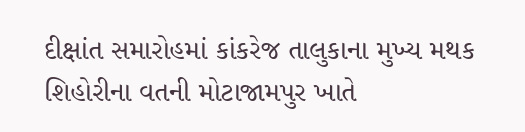દીક્ષાંત સમારોહમાં કાંકરેજ તાલુકાના મુખ્ય મથક શિહોરીના વતની મોટાજામપુર ખાતે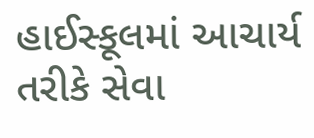હાઈસ્કૂલમાં આચાર્ય તરીકે સેવા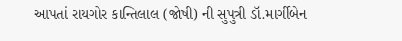આપતાં રાયગોર કાન્તિલાલ (જોષી) ની સુપુત્રી ડૉ.માર્ગીબેન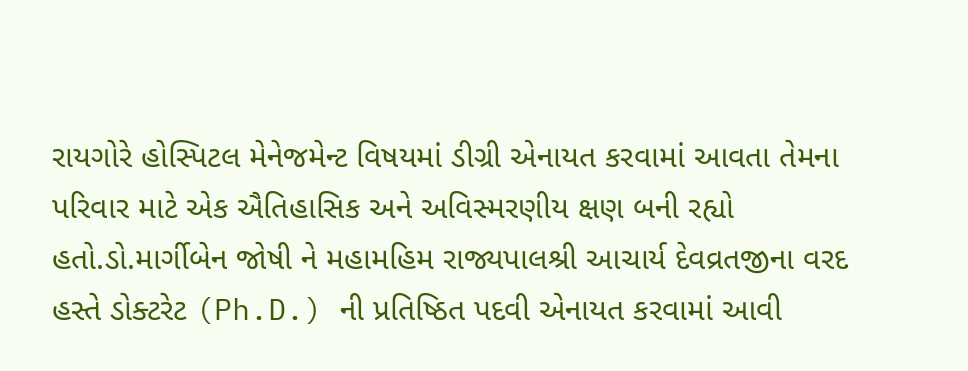રાયગોરે હોસ્પિટલ મેનેજમેન્ટ વિષયમાં ડીગ્રી એનાયત કરવામાં આવતા તેમના પરિવાર માટે એક ઐતિહાસિક અને અવિસ્મરણીય ક્ષણ બની રહ્યો હતો.ડો.માર્ગીબેન જોષી ને મહામહિમ રાજ્યપાલશ્રી આચાર્ય દેવવ્રતજીના વરદ હસ્તે ડોક્ટરેટ (Ph.D.) ની પ્રતિષ્ઠિત પદવી એનાયત કરવામાં આવી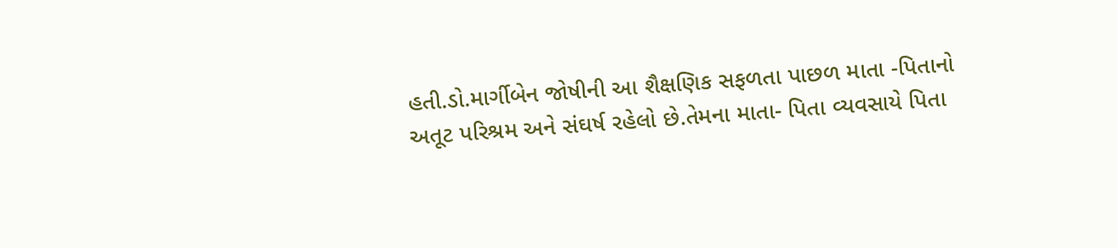હતી.ડો.માર્ગીબેન જોષીની આ શૈક્ષણિક સફળતા પાછળ માતા -પિતાનો અતૂટ પરિશ્રમ અને સંઘર્ષ રહેલો છે.તેમના માતા- પિતા વ્યવસાયે પિતા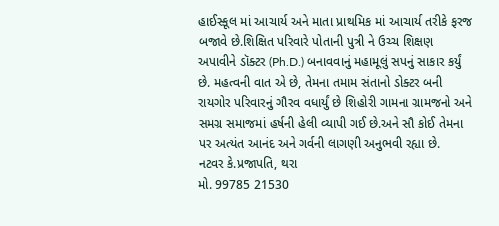હાઈસ્કૂલ માં આચાર્ય અને માતા પ્રાથમિક માં આચાર્ય તરીકે ફરજ બજાવે છે.શિક્ષિત પરિવારે પોતાની પુત્રી ને ઉચ્ચ શિક્ષણ અપાવીને ડૉક્ટર (Ph.D.) બનાવવાનું મહામૂલું સપનું સાકાર કર્યું છે. મહત્વની વાત એ છે, તેમના તમામ સંતાનો ડોક્ટર બની રાયગોર પરિવારનું ગૌરવ વધાર્યું છે શિહોરી ગામના ગ્રામજનો અને સમગ્ર સમાજમાં હર્ષની હેલી વ્યાપી ગઈ છે.અને સૌ કોઈ તેમના પર અત્યંત આનંદ અને ગર્વની લાગણી અનુભવી રહ્યા છે.
નટવર કે.પ્રજાપતિ, થરા
મો. 99785 21530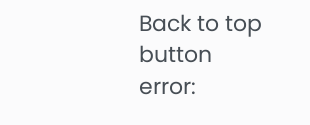Back to top button
error: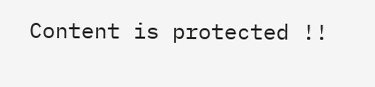Content is protected !!